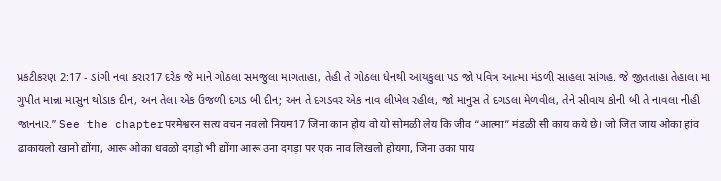પ્રકટીકરણ 2:17 - ડાંગી નવા કરાર17 દરેક જે માને ગોઠલા સમજુલા માગતાહા, તેહી તે ગોઠલા ધેનથી આયકુલા પડ જો પવિત્ર આત્મા મંડળી સાહલા સાંગહ. જે જીતતાહા તેહાલા મા ગુપીત માન્ના માસુન થોડાક દીન, અન તેલા એક ઉજળી દગડ બી દીન; અન તે દગડવર એક નાવ લીખેલ રહીલ, જો માનુસ તે દગડલા મેળવીલ, તેને સીવાય કોની બી તે નાવલા નીહી જાનનાર.” See the chapterपरमेश्वरन सत्य वचन नवलो नियम17 जिना कान होय वो यो सोमळी लेय कि जीव “आत्मा” मंडळी सी काय कये छे। जो जित जाय ओका हांव ढाकायलो खानो द्योंगा, आरू ओका धवळो दगड़ो भी द्योंगा आरू उना दगड़ा पर एक नाव लिखलो होयगा, जिना उका पाय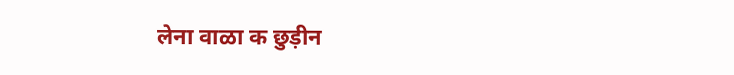लेना वाळा क छुड़ीन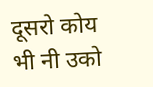दूसरो कोय भी नी उको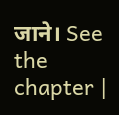जाने। See the chapter |